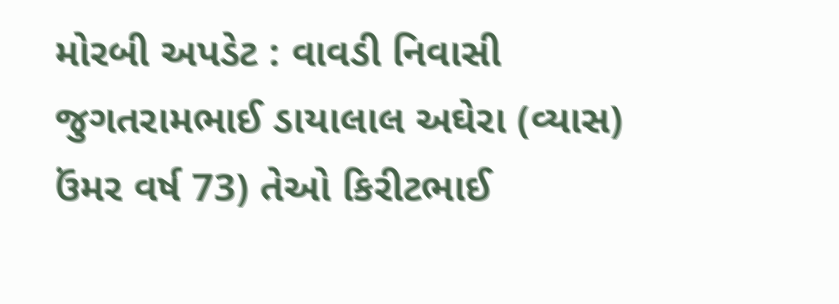મોરબી અપડેટ : વાવડી નિવાસી જુગતરામભાઈ ડાયાલાલ અઘેરા (વ્યાસ) ઉંમર વર્ષ 73) તેઓ કિરીટભાઈ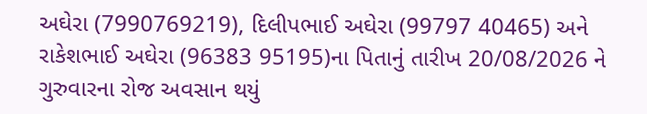અઘેરા (7990769219), દિલીપભાઈ અઘેરા (99797 40465) અને રાકેશભાઈ અઘેરા (96383 95195)ના પિતાનું તારીખ 20/08/2026 ને ગુરુવારના રોજ અવસાન થયું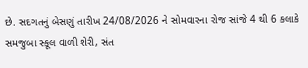છે. સદગતનું બેસણું તારીખ 24/08/2026 ને સોમવારના રોજ સાંજે 4 થી 6 કલાકે સમજુબા સ્કૂલ વાળી શેરી, સંત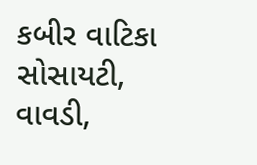કબીર વાટિકા સોસાયટી, વાવડી,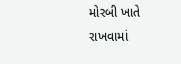મોરબી ખાતે રાખવામાં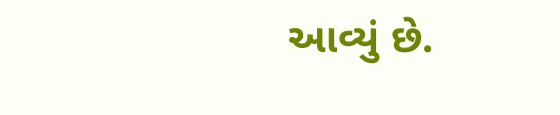આવ્યું છે.